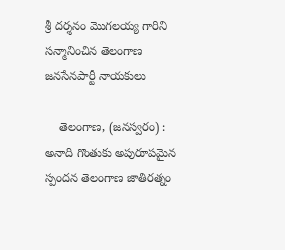శ్రీ దర్శనం మొగలయ్య గారిని సన్మానించిన తెలంగాణ జనసేనపార్టీ నాయకులు

    తెలంగాణ, (జనస్వరం) : అనాది గొంతుకు అపురూపమైన స్పందన తెలంగాణ జాతిరత్నం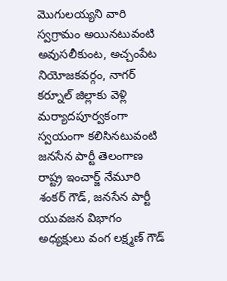మొగులయ్యని వారి స్వగ్రామం అయినటువంటి అవుసలీకుంట, అచ్చంపేట నియోజకవర్గం, నాగర్ కర్నూల్ జిల్లాకు వెళ్లి మర్యాదపూర్వకంగా స్వయంగా కలిసినటువంటి జనసేన పార్టీ తెలంగాణ రాష్ట్ర ఇంచార్జ్ నేమూరి శంకర్ గౌడ్, జనసేన పార్టీ యువజన విభాగం అధ్యక్షులు వంగ లక్ష్మణ్ గౌడ్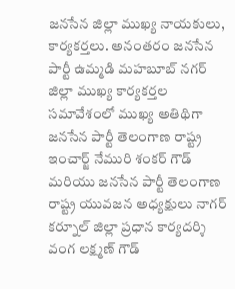జనసేన జిల్లా ముఖ్య నాయకులు, కార్యకర్తలు. అనంతరం జనసేన పార్టీ ఉమ్మడి మహబూబ్ నగర్ జిల్లా ముఖ్య కార్యకర్తల సమావేశంలో ముఖ్య అతిథిగా జనసేన పార్టీ తెలంగాణ రాష్ట్ర ఇంచార్జ్ నేమురి శంకర్ గౌడ్ మరియు జనసేన పార్టీ తెలంగాణ రాష్ట్ర యువజన అధ్యక్షులు నాగర్ కర్నూల్ జిల్లా ప్రధాన కార్యదర్శి వంగ లక్ష్మణ్ గౌడ్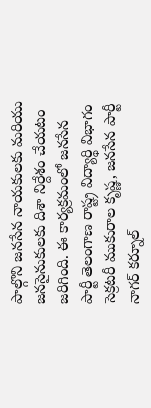పాల్గొని జనసేన నాయకులకు మరియు జనసైనుకులకు దిశా నిర్దేశం చేయటం జరిగింది. ఈ కార్యక్రమంలో జనసేన పార్టీ తెలంగాణ రాష్ట్ర విద్యార్థి విభాగం సెక్రటరీ ముకురాల కృష్ణ, జనసేన పార్టీ నాగర్ కర్నూల్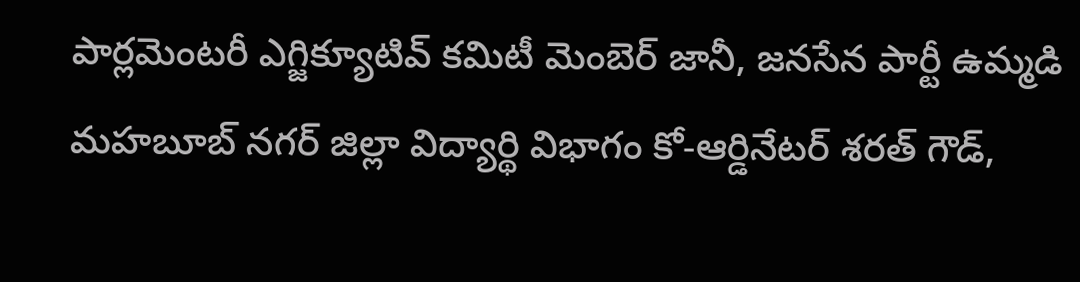పార్లమెంటరీ ఎగ్జిక్యూటివ్ కమిటీ మెంబెర్ జానీ, జనసేన పార్టీ ఉమ్మడి మహబూబ్ నగర్ జిల్లా విద్యార్థి విభాగం కో-ఆర్డినేటర్ శరత్ గౌడ్,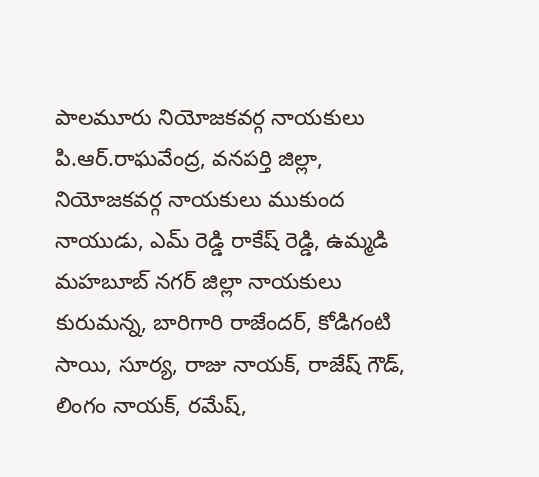పాలమూరు నియోజకవర్గ నాయకులు పి.ఆర్.రాఘవేంద్ర, వనపర్తి జిల్లా, నియోజకవర్గ నాయకులు ముకుంద నాయుడు, ఎమ్ రెడ్డి రాకేష్ రెడ్డి, ఉమ్మడి మహబూబ్ నగర్ జిల్లా నాయకులు కురుమన్న, బారిగారి రాజేందర్, కోడిగంటి సాయి, సూర్య, రాజు నాయక్, రాజేష్ గౌడ్, లింగం నాయక్, రమేష్,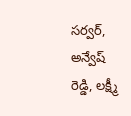సర్వర్, అన్వేష్ రెడ్డి, లక్ష్మీ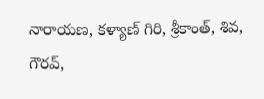నారాయణ, కళ్యాణ్ గిరి, శ్రీకాంత్, శివ, గౌరవ్,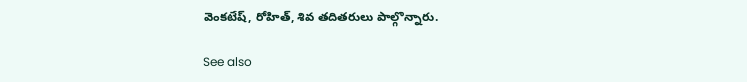వెంకటేష్, రోహిత్, శివ తదితరులు పాల్గొన్నారు.

See also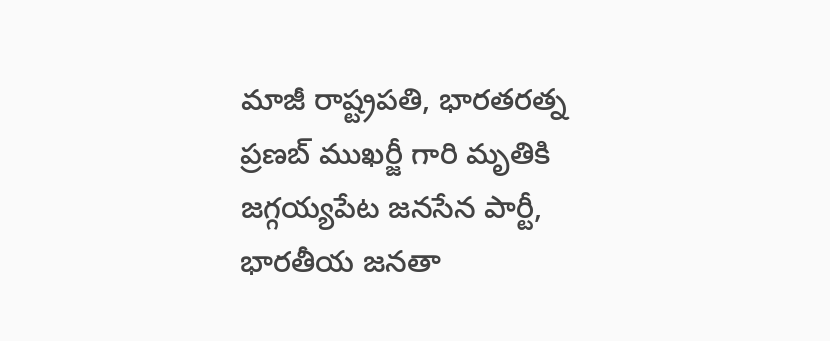మాజీ రాష్ట్రపతి, భారతరత్న ప్రణబ్ ముఖర్జీ గారి మృతికి జగ్గయ్యపేట జనసేన పార్టీ, భారతీయ జనతా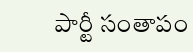పార్టీ సంతాపం